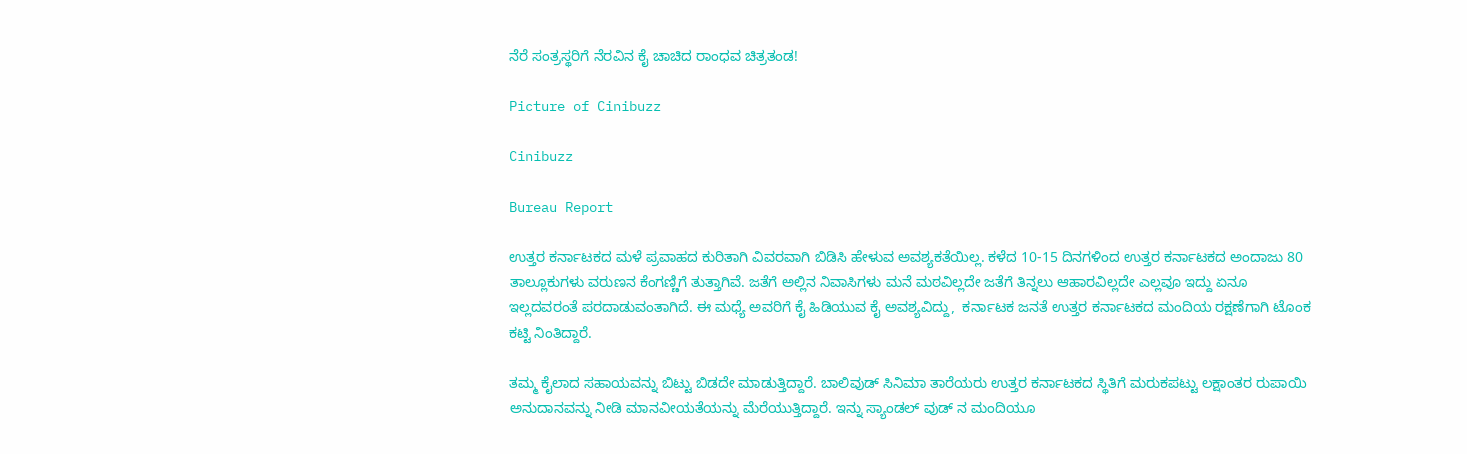ನೆರೆ ಸಂತ್ರಸ್ಥರಿಗೆ ನೆರವಿನ ಕೈ ಚಾಚಿದ ರಾಂಧವ ಚಿತ್ರತಂಡ!

Picture of Cinibuzz

Cinibuzz

Bureau Report

ಉತ್ತರ ಕರ್ನಾಟಕದ ಮಳೆ ಪ್ರವಾಹದ ಕುರಿತಾಗಿ ವಿವರವಾಗಿ ಬಿಡಿಸಿ ಹೇಳುವ ಅವಶ್ಯಕತೆಯಿಲ್ಲ. ಕಳೆದ 10-15 ದಿನಗಳಿಂದ ಉತ್ತರ ಕರ್ನಾಟಕದ ಅಂದಾಜು 80 ತಾಲ್ಲೂಕುಗಳು ವರುಣನ ಕೆಂಗಣ್ಣಿಗೆ ತುತ್ತಾಗಿವೆ. ಜತೆಗೆ ಅಲ್ಲಿನ ನಿವಾಸಿಗಳು ಮನೆ ಮಠವಿಲ್ಲದೇ ಜತೆಗೆ ತಿನ್ನಲು ಆಹಾರವಿಲ್ಲದೇ ಎಲ್ಲವೂ ಇದ್ದು ಏನೂ ಇಲ್ಲದವರಂತೆ ಪರದಾಡುವಂತಾಗಿದೆ. ಈ ಮಧ್ಯೆ ಅವರಿಗೆ ಕೈ ಹಿಡಿಯುವ ಕೈ ಅವಶ್ಯವಿದ್ದು,  ಕರ್ನಾಟಕ ಜನತೆ ಉತ್ತರ ಕರ್ನಾಟಕದ ಮಂದಿಯ ರಕ್ಷಣೆಗಾಗಿ ಟೊಂಕ ಕಟ್ಟಿ ನಿಂತಿದ್ದಾರೆ.

ತಮ್ಮ ಕೈಲಾದ ಸಹಾಯವನ್ನು ಬಿಟ್ಟು ಬಿಡದೇ ಮಾಡುತ್ತಿದ್ದಾರೆ. ಬಾಲಿವುಡ್ ಸಿನಿಮಾ ತಾರೆಯರು ಉತ್ತರ ಕರ್ನಾಟಕದ ಸ್ಥಿತಿಗೆ ಮರುಕಪಟ್ಟು ಲಕ್ಷಾಂತರ ರುಪಾಯಿ ಅನುದಾನವನ್ನು ನೀಡಿ ಮಾನವೀಯತೆಯನ್ನು ಮೆರೆಯುತ್ತಿದ್ದಾರೆ. ಇನ್ನು ಸ್ಯಾಂಡಲ್ ವುಡ್ ನ ಮಂದಿಯೂ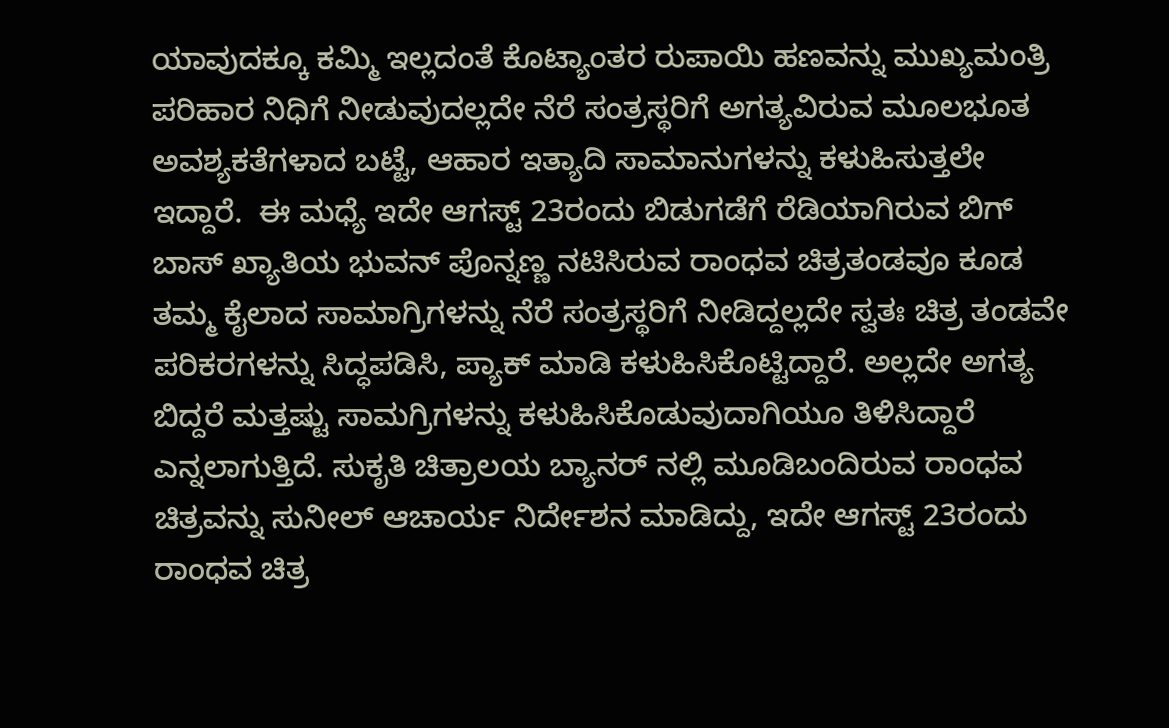ಯಾವುದಕ್ಕೂ ಕಮ್ಮಿ ಇಲ್ಲದಂತೆ ಕೊಟ್ಯಾಂತರ ರುಪಾಯಿ ಹಣವನ್ನು ಮುಖ್ಯಮಂತ್ರಿ ಪರಿಹಾರ ನಿಧಿಗೆ ನೀಡುವುದಲ್ಲದೇ ನೆರೆ ಸಂತ್ರಸ್ಥರಿಗೆ ಅಗತ್ಯವಿರುವ ಮೂಲಭೂತ ಅವಶ್ಯಕತೆಗಳಾದ ಬಟ್ಟೆ, ಆಹಾರ ಇತ್ಯಾದಿ ಸಾಮಾನುಗಳನ್ನು ಕಳುಹಿಸುತ್ತಲೇ ಇದ್ದಾರೆ.  ಈ ಮಧ್ಯೆ ಇದೇ ಆಗಸ್ಟ್ 23ರಂದು ಬಿಡುಗಡೆಗೆ ರೆಡಿಯಾಗಿರುವ ಬಿಗ್ ಬಾಸ್ ಖ್ಯಾತಿಯ ಭುವನ್ ಪೊನ್ನಣ್ಣ ನಟಿಸಿರುವ ರಾಂಧವ ಚಿತ್ರತಂಡವೂ ಕೂಡ ತಮ್ಮ ಕೈಲಾದ ಸಾಮಾಗ್ರಿಗಳನ್ನು ನೆರೆ ಸಂತ್ರಸ್ಥರಿಗೆ ನೀಡಿದ್ದಲ್ಲದೇ ಸ್ವತಃ ಚಿತ್ರ ತಂಡವೇ ಪರಿಕರಗಳನ್ನು ಸಿದ್ಧಪಡಿಸಿ, ಪ್ಯಾಕ್ ಮಾಡಿ ಕಳುಹಿಸಿಕೊಟ್ಟಿದ್ದಾರೆ. ಅಲ್ಲದೇ ಅಗತ್ಯ ಬಿದ್ದರೆ ಮತ್ತಷ್ಟು ಸಾಮಗ್ರಿಗಳನ್ನು ಕಳುಹಿಸಿಕೊಡುವುದಾಗಿಯೂ ತಿಳಿಸಿದ್ದಾರೆ ಎನ್ನಲಾಗುತ್ತಿದೆ. ಸುಕೃತಿ ಚಿತ್ರಾಲಯ ಬ್ಯಾನರ್ ನಲ್ಲಿ ಮೂಡಿಬಂದಿರುವ ರಾಂಧವ ಚಿತ್ರವನ್ನು ಸುನೀಲ್ ಆಚಾರ್ಯ ನಿರ್ದೇಶನ ಮಾಡಿದ್ದು, ಇದೇ ಆಗಸ್ಟ್ 23ರಂದು ರಾಂಧವ ಚಿತ್ರ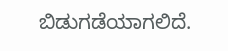ಬಿಡುಗಡೆಯಾಗಲಿದೆ.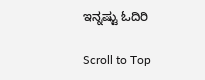ಇನ್ನಷ್ಟು ಓದಿರಿ

Scroll to Top